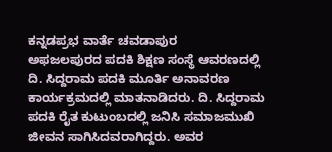ಕನ್ನಡಪ್ರಭ ವಾರ್ತೆ ಚವಡಾಪುರ
ಅಫಜಲಪುರದ ಪದಕಿ ಶಿಕ್ಷಣ ಸಂಸ್ಥೆ ಆವರಣದಲ್ಲಿ ದಿ. ಸಿದ್ದರಾಮ ಪದಕಿ ಮೂರ್ತಿ ಅನಾವರಣ ಕಾರ್ಯಕ್ರಮದಲ್ಲಿ ಮಾತನಾಡಿದರು. ದಿ. ಸಿದ್ದರಾಮ ಪದಕಿ ರೈತ ಕುಟುಂಬದಲ್ಲಿ ಜನಿಸಿ ಸಮಾಜಮುಖಿ ಜೀವನ ಸಾಗಿಸಿದವರಾಗಿದ್ದರು. ಅವರ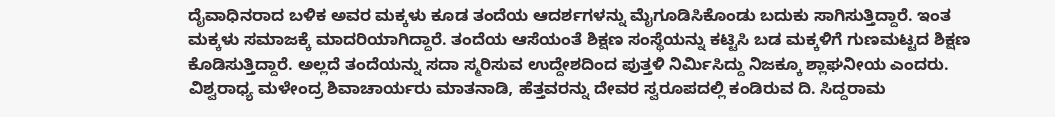ದೈವಾಧಿನರಾದ ಬಳಿಕ ಅವರ ಮಕ್ಕಳು ಕೂಡ ತಂದೆಯ ಆದರ್ಶಗಳನ್ನು ಮೈಗೂಡಿಸಿಕೊಂಡು ಬದುಕು ಸಾಗಿಸುತ್ತಿದ್ದಾರೆ. ಇಂತ ಮಕ್ಕಳು ಸಮಾಜಕ್ಕೆ ಮಾದರಿಯಾಗಿದ್ದಾರೆ. ತಂದೆಯ ಆಸೆಯಂತೆ ಶಿಕ್ಷಣ ಸಂಸ್ಥೆಯನ್ನು ಕಟ್ಟಿಸಿ ಬಡ ಮಕ್ಕಳಿಗೆ ಗುಣಮಟ್ಟದ ಶಿಕ್ಷಣ ಕೊಡಿಸುತ್ತಿದ್ದಾರೆ. ಅಲ್ಲದೆ ತಂದೆಯನ್ನು ಸದಾ ಸ್ಮರಿಸುವ ಉದ್ದೇಶದಿಂದ ಪುತ್ತಳಿ ನಿರ್ಮಿಸಿದ್ದು ನಿಜಕ್ಕೂ ಶ್ಲಾಘನೀಯ ಎಂದರು.
ವಿಶ್ವರಾಧ್ಯ ಮಳೇಂದ್ರ ಶಿವಾಚಾರ್ಯರು ಮಾತನಾಡಿ, ಹೆತ್ತವರನ್ನು ದೇವರ ಸ್ವರೂಪದಲ್ಲಿ ಕಂಡಿರುವ ದಿ. ಸಿದ್ದರಾಮ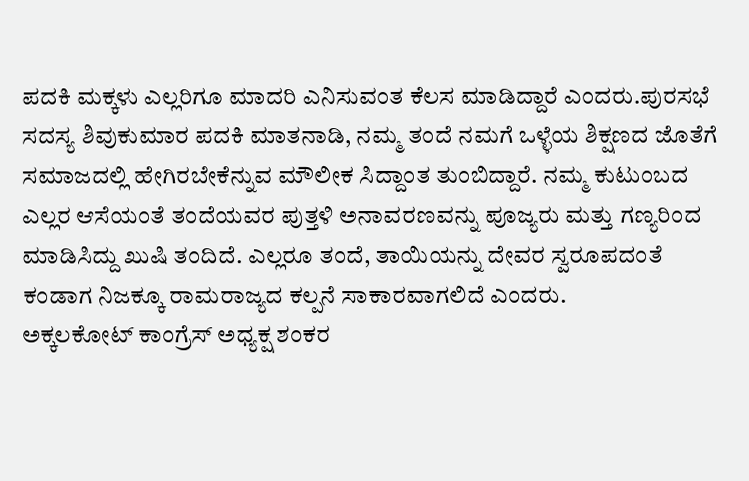ಪದಕಿ ಮಕ್ಕಳು ಎಲ್ಲರಿಗೂ ಮಾದರಿ ಎನಿಸುವಂತ ಕೆಲಸ ಮಾಡಿದ್ದಾರೆ ಎಂದರು.ಪುರಸಭೆ ಸದಸ್ಯ ಶಿವುಕುಮಾರ ಪದಕಿ ಮಾತನಾಡಿ, ನಮ್ಮ ತಂದೆ ನಮಗೆ ಒಳ್ಳೆಯ ಶಿಕ್ಷಣದ ಜೊತೆಗೆ ಸಮಾಜದಲ್ಲಿ ಹೇಗಿರಬೇಕೆನ್ನುವ ಮೌಲೀಕ ಸಿದ್ದಾಂತ ತುಂಬಿದ್ದಾರೆ. ನಮ್ಮ ಕುಟುಂಬದ ಎಲ್ಲರ ಆಸೆಯಂತೆ ತಂದೆಯವರ ಪುತ್ತಳಿ ಅನಾವರಣವನ್ನು ಪೂಜ್ಯರು ಮತ್ತು ಗಣ್ಯರಿಂದ ಮಾಡಿಸಿದ್ದು ಖುಷಿ ತಂದಿದೆ. ಎಲ್ಲರೂ ತಂದೆ, ತಾಯಿಯನ್ನು ದೇವರ ಸ್ವರೂಪದಂತೆ ಕಂಡಾಗ ನಿಜಕ್ಕೂ ರಾಮರಾಜ್ಯದ ಕಲ್ಪನೆ ಸಾಕಾರವಾಗಲಿದೆ ಎಂದರು.
ಅಕ್ಕಲಕೋಟ್ ಕಾಂಗ್ರೆಸ್ ಅಧ್ಯಕ್ಷ ಶಂಕರ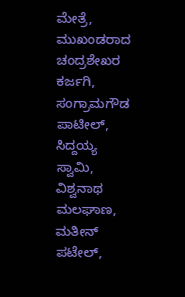ಮೇತ್ರೆ, ಮುಖಂಡರಾದ ಚಂದ್ರಶೇಖರ ಕರ್ಜಗಿ, ಸಂಗ್ರಾಮಗೌಡ ಪಾಟೀಲ್, ಸಿದ್ದಯ್ಯ ಸ್ವಾಮಿ, ವಿಶ್ವನಾಥ ಮಲಘಾಣ, ಮತೀನ್ ಪಟೇಲ್,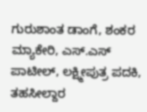ಗುರುಶಾಂತ ಡಾಂಗೆ, ಶಂಕರ ಮ್ಯಾಕೇರಿ, ಎಸ್.ಎಸ್ ಪಾಟೀಲ್, ಲಕ್ಷ್ಮೀಪುತ್ರ ಪದಕಿ, ತಹಸೀಲ್ದಾರ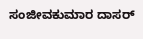ಸಂಜೀವಕುಮಾರ ದಾಸರ್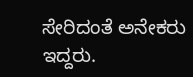ಸೇರಿದಂತೆ ಅನೇಕರು ಇದ್ದರು.